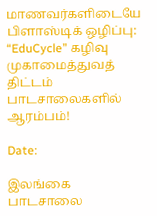மாணவர்களிடையே பிளாஸ்டிக் ஒழிப்பு: “EduCycle” கழிவு முகாமைத்துவத் திட்டம் பாடசாலைகளில் ஆரம்பம்!

Date:

இலங்கை பாடசாலை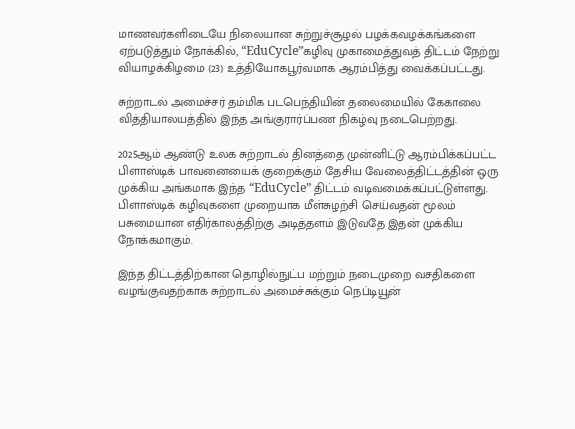மாணவர்களிடையே நிலையான சுற்றுச்சூழல் பழக்கவழக்கங்களை ஏற்படுத்தும் நோக்கில், “EduCycle”கழிவு முகாமைத்துவத் திட்டம் நேற்று வியாழக்கிழமை (23) உத்தியோகபூர்வமாக ஆரம்பித்து வைக்கப்பட்டது.

சுற்றாடல் அமைச்சர் தம்மிக படபெந்தியின் தலைமையில் கேகாலை வித்தியாலயத்தில் இந்த அங்குரார்ப்பண நிகழ்வு நடைபெற்றது.

2025ஆம் ஆண்டு உலக சுற்றாடல் தினத்தை முன்னிட்டு ஆரம்பிக்கப்பட்ட பிளாஸ்டிக் பாவனையைக் குறைக்கும் தேசிய வேலைத்திட்டத்தின் ஒரு முக்கிய அங்கமாக இந்த “EduCycle” திட்டம் வடிவமைக்கப்பட்டுள்ளது. பிளாஸ்டிக் கழிவுகளை முறையாக மீள்சுழற்சி செய்வதன் மூலம் பசுமையான எதிர்காலத்திற்கு அடித்தளம் இடுவதே இதன் முக்கிய நோக்கமாகும்.

இந்த திட்டத்திற்கான தொழில்நுட்ப மற்றும் நடைமுறை வசதிகளை வழங்குவதற்காக சுற்றாடல் அமைச்சுக்கும் நெப்டியூன்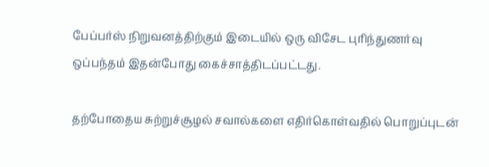பேப்பர்ஸ் நிறுவனத்திற்கும் இடையில் ஒரு விசேட புரிந்துணர்வு ஒப்பந்தம் இதன்போது கைச்சாத்திடப்பட்டது.

தற்போதைய சுற்றுச்சூழல் சவால்களை எதிர்கொள்வதில் பொறுப்புடன்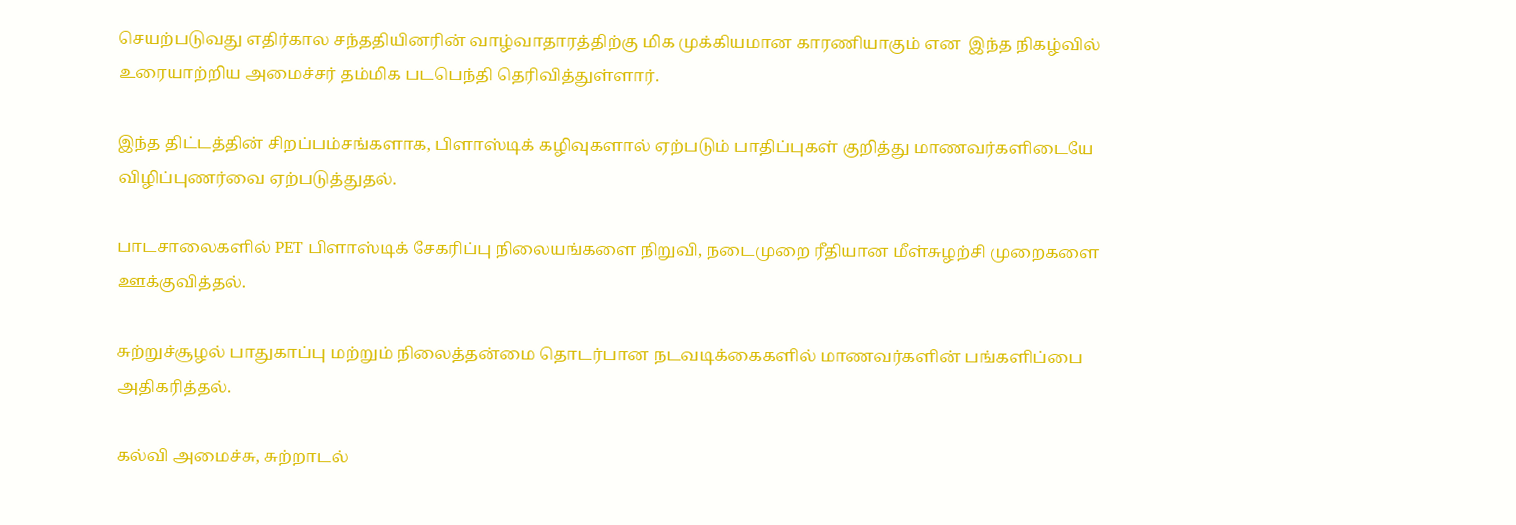செயற்படுவது எதிர்கால சந்ததியினரின் வாழ்வாதாரத்திற்கு மிக முக்கியமான காரணியாகும் என  இந்த நிகழ்வில் உரையாற்றிய அமைச்சர் தம்மிக படபெந்தி தெரிவித்துள்ளார்.

இந்த திட்டத்தின் சிறப்பம்சங்களாக, பிளாஸ்டிக் கழிவுகளால் ஏற்படும் பாதிப்புகள் குறித்து மாணவர்களிடையே விழிப்புணர்வை ஏற்படுத்துதல்.

பாடசாலைகளில் PET பிளாஸ்டிக் சேகரிப்பு நிலையங்களை நிறுவி, நடைமுறை ரீதியான மீள்சுழற்சி முறைகளை ஊக்குவித்தல்.

சுற்றுச்சூழல் பாதுகாப்பு மற்றும் நிலைத்தன்மை தொடர்பான நடவடிக்கைகளில் மாணவர்களின் பங்களிப்பை அதிகரித்தல்.

கல்வி அமைச்சு, சுற்றாடல்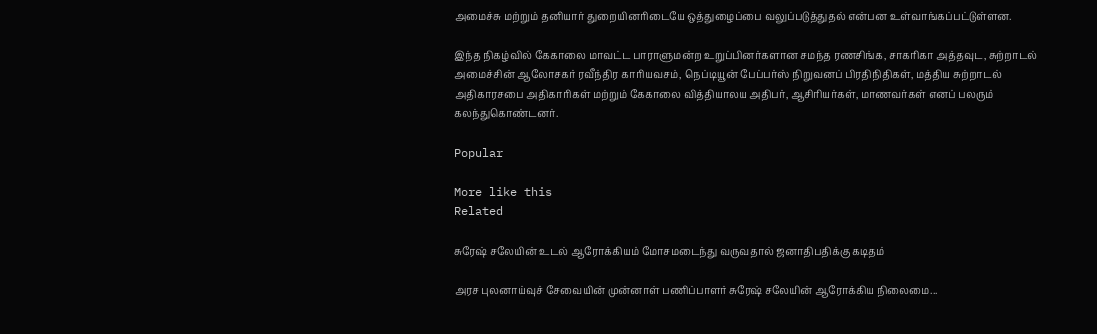அமைச்சு மற்றும் தனியார் துறையினரிடையே ஒத்துழைப்பை வலுப்படுத்துதல் என்பன உள்வாங்கப்பட்டுள்ளன.

இந்த நிகழ்வில் கேகாலை மாவட்ட பாராளுமன்ற உறுப்பினர்களான சமந்த ரணசிங்க, சாகரிகா அத்தவுட, சுற்றாடல் அமைச்சின் ஆலோசகர் ரவீந்திர காரியவசம், நெப்டியூன் பேப்பர்ஸ் நிறுவனப் பிரதிநிதிகள், மத்திய சுற்றாடல் அதிகாரசபை அதிகாரிகள் மற்றும் கேகாலை வித்தியாலய அதிபர், ஆசிரியர்கள், மாணவர்கள் எனப் பலரும் கலந்துகொண்டனர்.

Popular

More like this
Related

சுரேஷ் சலேயின் உடல் ஆரோக்கியம் மோசமடைந்து வருவதால் ஜனாதிபதிக்கு கடிதம்

அரச புலனாய்வுச் சேவையின் முன்னாள் பணிப்பாளர் சுரேஷ் சலேயின் ஆரோக்கிய நிலைமை...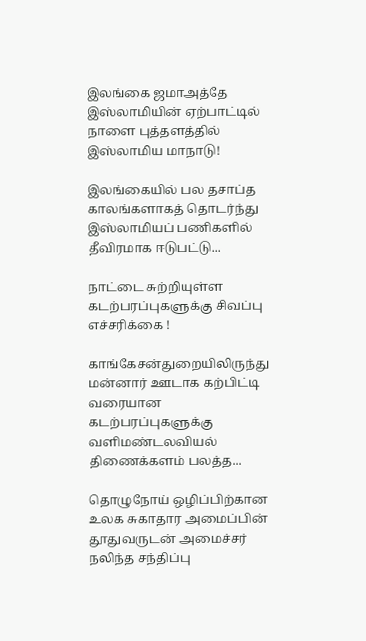இலங்கை ஜமாஅத்தே இஸ்லாமியின் ஏற்பாட்டில் நாளை புத்தளத்தில் இஸ்லாமிய மாநாடு!

இலங்கையில் பல தசாப்த காலங்களாகத் தொடர்ந்து இஸ்லாமியப் பணிகளில் தீவிரமாக ஈடுபட்டு...

நாட்டை சுற்றியுள்ள கடற்பரப்புகளுக்கு சிவப்பு எச்சரிக்கை !

காங்கேசன்துறையிலிருந்து மன்னார் ஊடாக கற்பிட்டி வரையான கடற்பரப்புகளுக்கு வளிமண்டலவியல் திணைக்களம் பலத்த...

தொழுநோய் ஒழிப்பிற்கான உலக சுகாதார அமைப்பின் தூதுவருடன் அமைச்சர் நலிந்த சந்திப்பு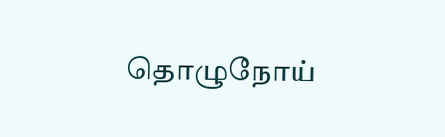தொழுநோய்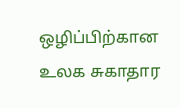ஒழிப்பிற்கான உலக சுகாதார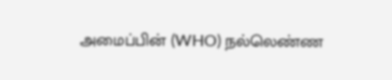அமைப்பின் (WHO) நல்லெண்ண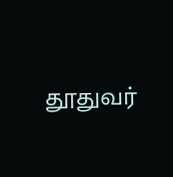தூதுவர்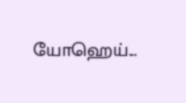யோஹெய்...